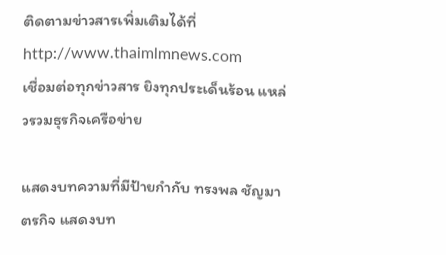ติดตามข่าวสารเพิ่มเติมได้ที่ http://www.thaimlmnews.com
เชื่อมต่อทุกข่าวสาร ยิงทุกประเด็นร้อน แหล่วรวมธุรกิจเครือข่าย

แสดงบทความที่มีป้ายกำกับ ทรงพล ชัญมาตรกิจ แสดงบท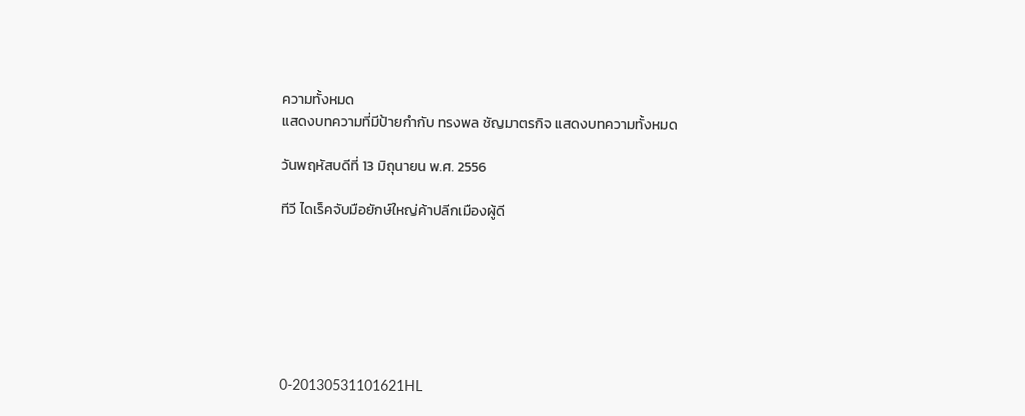ความทั้งหมด
แสดงบทความที่มีป้ายกำกับ ทรงพล ชัญมาตรกิจ แสดงบทความทั้งหมด

วันพฤหัสบดีที่ 13 มิถุนายน พ.ศ. 2556

ทีวี ไดเร็คจับมือยักษ์ใหญ่ค้าปลีกเมืองผู้ดี







0-20130531101621HL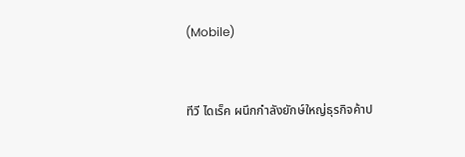(Mobile)


ทีวี ไดเร็ค ผนึกกำลังยักษ์ใหญ่ธุรกิจค้าป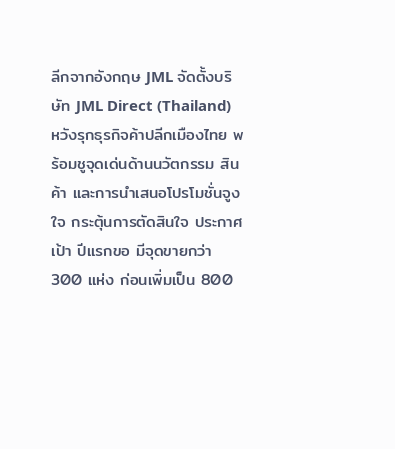ลีกจากอังกฤษ JML จัดตั้งบริษัท JML Direct (Thailand) หวังรุกธุรกิจค้าปลีกเมืองไทย พร้อมชูจุดเด่นด้านนวัตกรรม สินค้า และการนำเสนอโปรโมชั่นจูงใจ กระตุ้นการตัดสินใจ ประกาศเป้า ปีแรกขอ มีจุดขายกว่า 300 แห่ง ก่อนเพิ่มเป็น 800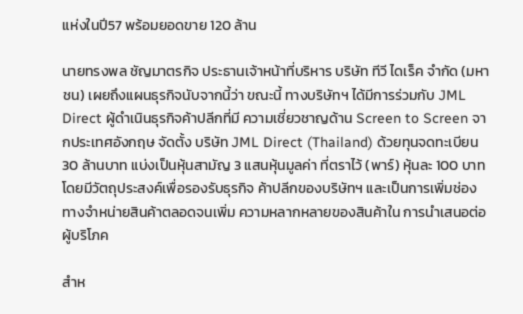แห่งในปี57 พร้อมยอดขาย 120 ล้าน

นายทรงพล ชัญมาตรกิจ ประธานเจ้าหน้าที่บริหาร บริษัท ทีวี ไดเร็ค จำกัด (มหาชน) เผยถึงแผนธุรกิจนับจากนี้ว่า ขณะนี้ ทางบริษัทฯ ได้มีการร่วมกับ JML Direct ผู้ดำเนินธุรกิจค้าปลีกที่มี ความเชี่ยวชาญด้าน Screen to Screen จากประเทศอังกฤษ จัดตั้ง บริษัท JML Direct (Thailand) ด้วยทุนจดทะเบียน 30 ล้านบาท แบ่งเป็นหุ้นสามัญ 3 แสนหุ้นมูลค่า ที่ตราไว้ (พาร์) หุ้นละ 100 บาท โดยมีวัตถุประสงค์เพื่อรองรับธุรกิจ ค้าปลีกของบริษัทฯ และเป็นการเพิ่มช่อง ทางจำหน่ายสินค้าตลอดจนเพิ่ม ความหลากหลายของสินค้าใน การนำเสนอต่อผู้บริโภค

สำห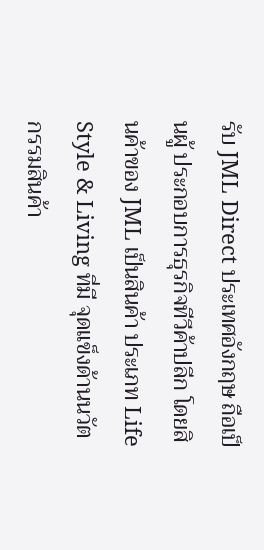รับ JML Direct ประเทศอังกฤษ ถือเป็นผู้ ประกอบการธุรกิจทีวีค้าปลีก โดยสินค้าของ JML เป็นสินค้า ประเภท Life Style & Living ที่มี จุดแข็งด้านนวัตกรรมสินค้า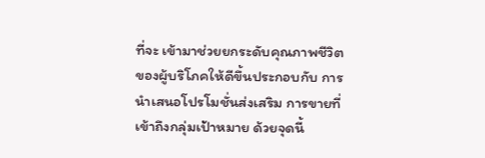ที่จะ เข้ามาช่วยยกระดับคุณภาพชีวิต ของผู้บริโภคให้ดีขึ้นประกอบกับ การนำเสนอโปรโมชั่นส่งเสริม การขายที่เข้าถึงกลุ่มเป้าหมาย ด้วยจุดนี้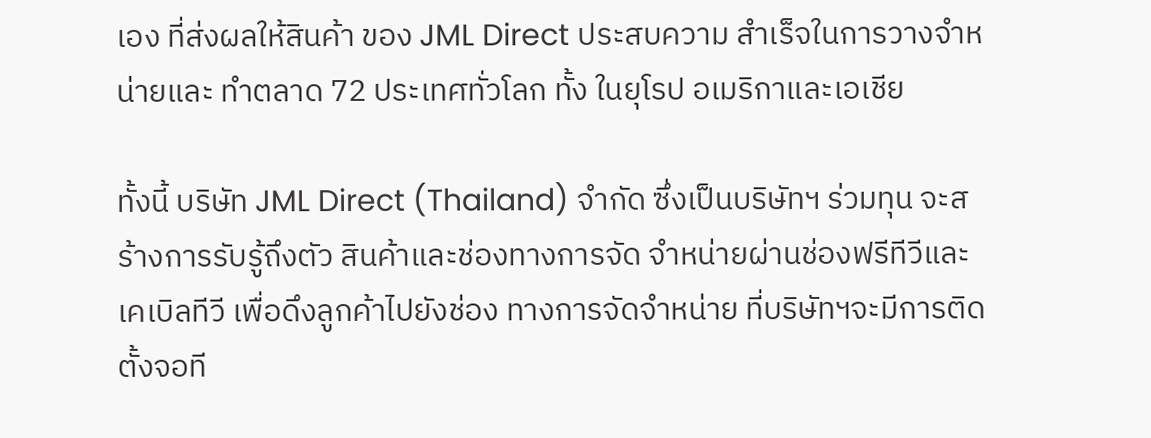เอง ที่ส่งผลให้สินค้า ของ JML Direct ประสบความ สำเร็จในการวางจำหน่ายและ ทำตลาด 72 ประเทศทั่วโลก ทั้ง ในยุโรป อเมริกาและเอเชีย

ทั้งนี้ บริษัท JML Direct (Thailand) จำกัด ซึ่งเป็นบริษัทฯ ร่วมทุน จะสร้างการรับรู้ถึงตัว สินค้าและช่องทางการจัด จำหน่ายผ่านช่องฟรีทีวีและ เคเบิลทีวี เพื่อดึงลูกค้าไปยังช่อง ทางการจัดจำหน่าย ที่บริษัทฯจะมีการติดตั้งจอที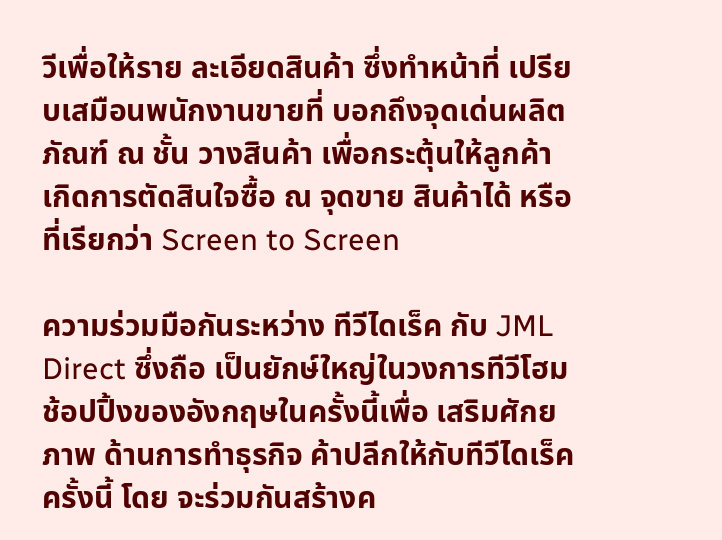วีเพื่อให้ราย ละเอียดสินค้า ซึ่งทำหน้าที่ เปรียบเสมือนพนักงานขายที่ บอกถึงจุดเด่นผลิตภัณฑ์ ณ ชั้น วางสินค้า เพื่อกระตุ้นให้ลูกค้า เกิดการตัดสินใจซื้อ ณ จุดขาย สินค้าได้ หรือที่เรียกว่า Screen to Screen

ความร่วมมือกันระหว่าง ทีวีไดเร็ค กับ JML Direct ซึ่งถือ เป็นยักษ์ใหญ่ในวงการทีวีโฮม ช้อปปิ้งของอังกฤษในครั้งนี้เพื่อ เสริมศักยภาพ ด้านการทำธุรกิจ ค้าปลีกให้กับทีวีไดเร็คครั้งนี้ โดย จะร่วมกันสร้างค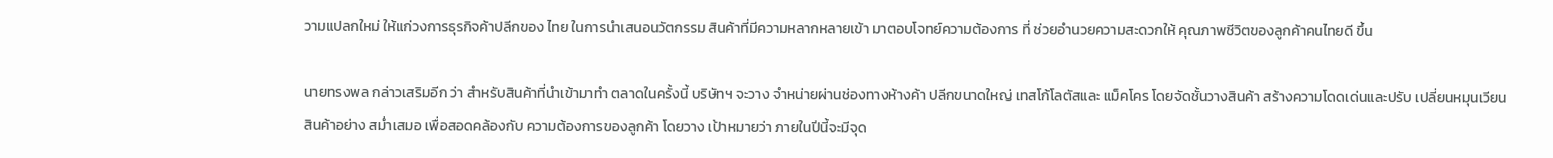วามแปลกใหม่ ให้แก่วงการธุรกิจค้าปลีกของ ไทย ในการนำเสนอนวัตกรรม สินค้าที่มีความหลากหลายเข้า มาตอบโจทย์ความต้องการ ที่ ช่วยอำนวยความสะดวกให้ คุณภาพชีวิตของลูกค้าคนไทยดี ขึ้น

นายทรงพล กล่าวเสริมอีก ว่า สำหรับสินค้าที่นำเข้ามาทำ ตลาดในครั้งนี้ บริษัทฯ จะวาง จำหน่ายผ่านช่องทางห้างค้า ปลีกขนาดใหญ่ เทสโก้โลตัสและ แม็คโคร โดยจัดชั้นวางสินค้า สร้างความโดดเด่นและปรับ เปลี่ยนหมุนเวียนสินค้าอย่าง สมํ่าเสมอ เพื่อสอดคล้องกับ ความต้องการของลูกค้า โดยวาง เป้าหมายว่า ภายในปีนี้จะมีจุด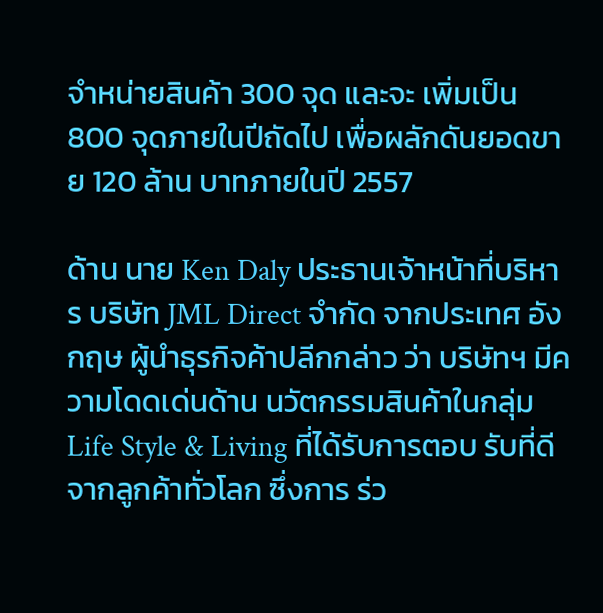จำหน่ายสินค้า 300 จุด และจะ เพิ่มเป็น 800 จุดภายในปีถัดไป เพื่อผลักดันยอดขาย 120 ล้าน บาทภายในปี 2557

ด้าน นาย Ken Daly ประธานเจ้าหน้าที่บริหาร บริษัท JML Direct จำกัด จากประเทศ อังกฤษ ผู้นำธุรกิจค้าปลีกกล่าว ว่า บริษัทฯ มีความโดดเด่นด้าน นวัตกรรมสินค้าในกลุ่ม Life Style & Living ที่ได้รับการตอบ รับที่ดีจากลูกค้าทั่วโลก ซึ่งการ ร่ว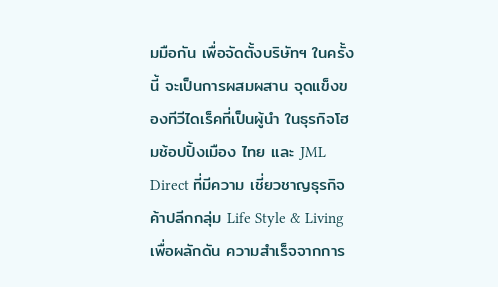มมือกัน เพื่อจัดตั้งบริษัทฯ ในครั้งนี้ จะเป็นการผสมผสาน จุดแข็งของทีวีไดเร็คที่เป็นผู้นำ ในธุรกิจโฮมช้อปปิ้งเมือง ไทย และ JML Direct ที่มีความ เชี่ยวชาญธุรกิจค้าปลีกกลุ่ม Life Style & Living เพื่อผลักดัน ความสำเร็จจากการ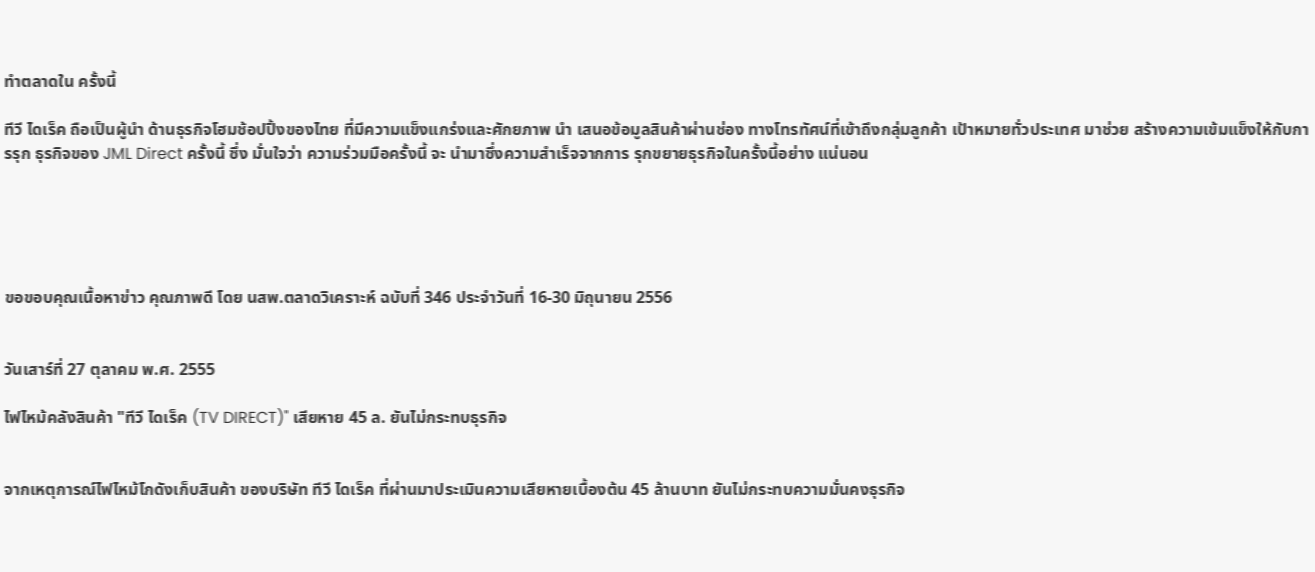ทำตลาดใน ครั้งนี้

ทีวี ไดเร็ค ถือเป็นผู้นำ ด้านธุรกิจโฮมช้อปปิ้งของไทย ที่มีความแข็งแกร่งและศักยภาพ นำ เสนอข้อมูลสินค้าผ่านช่อง ทางโทรทัศน์ที่เข้าถึงกลุ่มลูกค้า เป้าหมายทั่วประเทศ มาช่วย สร้างความเข้มแข็งให้กับการรุก ธุรกิจของ JML Direct ครั้งนี้ ซึ่ง มั่นใจว่า ความร่วมมือครั้งนี้ จะ นำมาซึ่งความสำเร็จจากการ รุกขยายธุรกิจในครั้งนี้อย่าง แน่นอน





ขอขอบคุณเนื้อหาข่าว คุณภาพดี โดย นสพ.ตลาดวิเคราะห์ ฉบับที่ 346 ประจำวันที่ 16-30 มิถุนายน 2556


วันเสาร์ที่ 27 ตุลาคม พ.ศ. 2555

ไฟไหม้คลังสินค้า "ทีวี ไดเร็ค (TV DIRECT)" เสียหาย 45 ล. ยันไม่กระทบธุรกิจ


จากเหตุการณ์ไฟไหม้โกดังเก็บสินค้า ของบริษัท ทีวี ไดเร็ค ที่ผ่านมาประเมินความเสียหายเบื้องต้น 45 ล้านบาท ยันไม่กระทบความมั่นคงธุรกิจ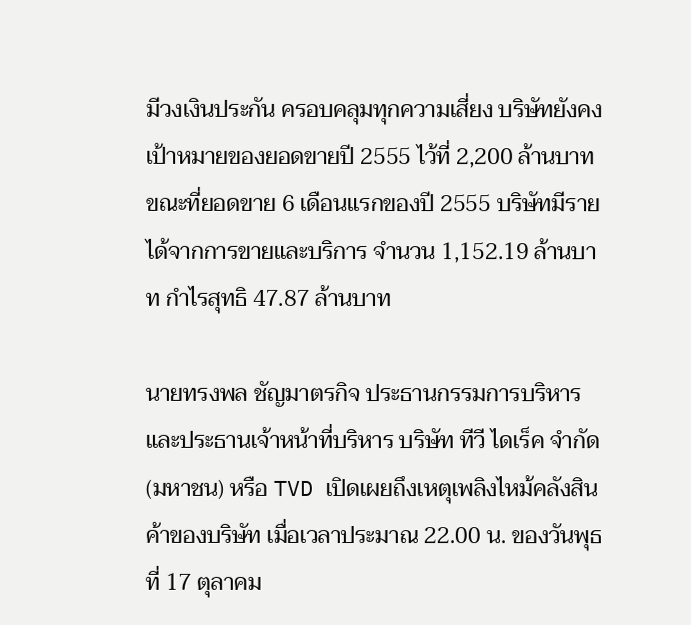มีวงเงินประกัน ครอบคลุมทุกความเสี่ยง บริษัทยังคงเป้าหมายของยอดขายปี 2555 ไว้ที่ 2,200 ล้านบาท ขณะที่ยอดขาย 6 เดือนแรกของปี 2555 บริษัทมีรายได้จากการขายและบริการ จำนวน 1,152.19 ล้านบาท กำไรสุทธิ 47.87 ล้านบาท

นายทรงพล ชัญมาตรกิจ ประธานกรรมการบริหารและประธานเจ้าหน้าที่บริหาร บริษัท ทีวี ไดเร็ค จำกัด (มหาชน) หรือ TVD เปิดเผยถึงเหตุเพลิงไหม้คลังสินค้าของบริษัท เมื่อเวลาประมาณ 22.00 น. ของวันพุธที่ 17 ตุลาคม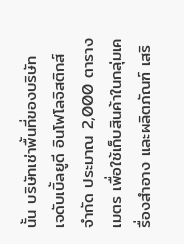นั้น บริษัทเช่าพื้นที่ของบริษัท เจดับเบิ้ลยูดี อินโฟโลจิสติกส์ จำกัด ประมาณ 2,000 ตารางเมตร เพื่อใช้เก็บสินค้าในกลุ่มเครื่องสำอาง และผลิตภัณฑ์ เสริ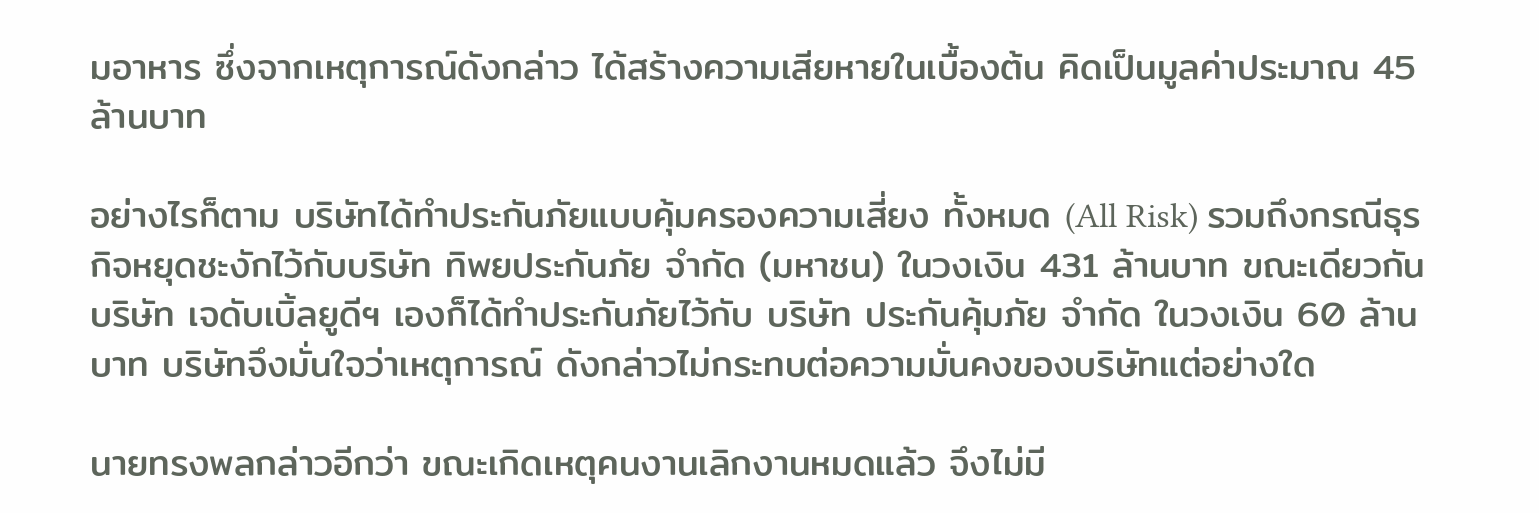มอาหาร ซึ่งจากเหตุการณ์ดังกล่าว ได้สร้างความเสียหายในเบื้องต้น คิดเป็นมูลค่าประมาณ 45 ล้านบาท

อย่างไรก็ตาม บริษัทได้ทำประกันภัยแบบคุ้มครองความเสี่ยง ทั้งหมด (All Risk) รวมถึงกรณีธุรกิจหยุดชะงักไว้กับบริษัท ทิพยประกันภัย จำกัด (มหาชน) ในวงเงิน 431 ล้านบาท ขณะเดียวกัน บริษัท เจดับเบิ้ลยูดีฯ เองก็ได้ทำประกันภัยไว้กับ บริษัท ประกันคุ้มภัย จำกัด ในวงเงิน 60 ล้านบาท บริษัทจึงมั่นใจว่าเหตุการณ์ ดังกล่าวไม่กระทบต่อความมั่นคงของบริษัทแต่อย่างใด

นายทรงพลกล่าวอีกว่า ขณะเกิดเหตุคนงานเลิกงานหมดแล้ว จึงไม่มี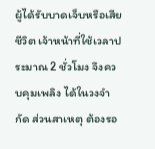ผู้ได้รับบาดเจ็บหรือเสียชีวิต เจ้าหน้าที่ใช้เวลาประมาณ 2 ชั่วโมง จึงควบคุมเพลิง ได้ในวงจำกัด ส่วนสาเหตุ ต้องรอ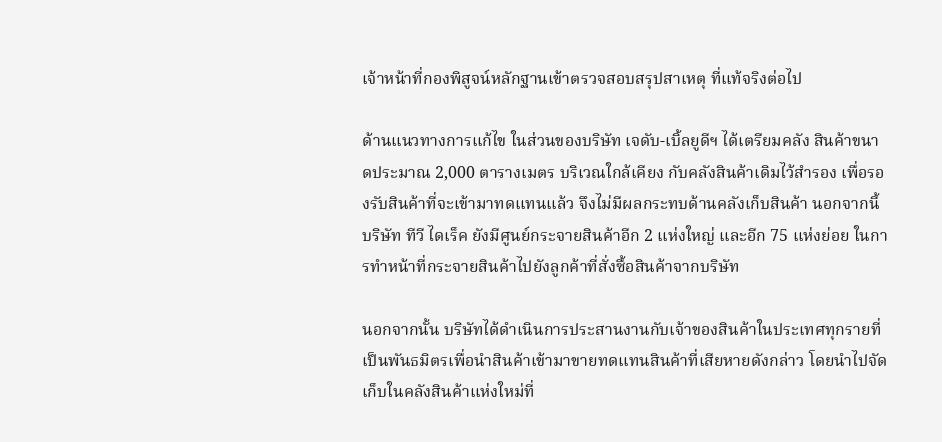เจ้าหน้าที่กองพิสูจน์หลักฐานเข้าตรวจสอบสรุปสาเหตุ ที่แท้จริงต่อไป

ด้านแนวทางการแก้ไข ในส่วนของบริษัท เจดับ-เบิ้ลยูดีฯ ได้เตรียมคลัง สินค้าขนาดประมาณ 2,000 ตารางเมตร บริเวณใกล้เคียง กับคลังสินค้าเดิมไว้สำรอง เพื่อรองรับสินค้าที่จะเข้ามาทดแทนแล้ว จึงไม่มีผลกระทบด้านคลังเก็บสินค้า นอกจากนี้ บริษัท ทีวี ไดเร็ค ยังมีศูนย์กระจายสินค้าอีก 2 แห่งใหญ่ และอีก 75 แห่งย่อย ในการทำหน้าที่กระจายสินค้าไปยังลูกค้าที่สั่งซื้อสินค้าจากบริษัท

นอกจากนั้น บริษัทได้ดำเนินการประสานงานกับเจ้าของสินค้าในประเทศทุกรายที่เป็นพันธมิตรเพื่อนำสินค้าเข้ามาขายทดแทนสินค้าที่เสียหายดังกล่าว โดยนำไปจัดเก็บในคลังสินค้าแห่งใหม่ที่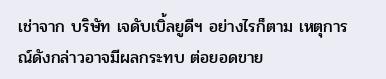เช่าจาก บริษัท เจดับเบิ้ลยูดีฯ อย่างไรก็ตาม เหตุการณ์ดังกล่าวอาจมีผลกระทบ ต่อยอดขาย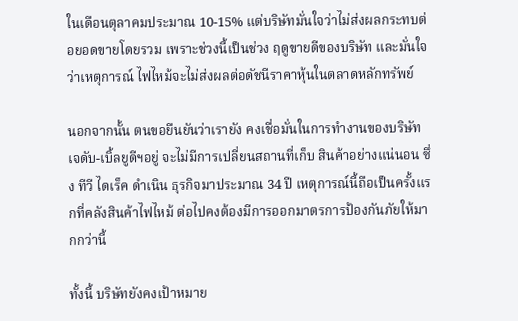ในเดือนตุลาคมประมาณ 10-15% แต่บริษัทมั่นใจว่าไม่ส่งผลกระทบต่อยอดขายโดยรวม เพราะช่วงนี้เป็นช่วง ฤดูขายดีของบริษัท และมั่นใจว่าเหตุการณ์ ไฟไหม้จะไม่ส่งผลต่อดัชนีราคาหุ้นในตลาดหลักทรัพย์

นอกจากนั้น ตนขอยืนยันว่าเรายัง คงเชื่อมั่นในการทำงานของบริษัท เจดับ-เบิ้ลยูดีฯอยู่ จะไม่มีการเปลี่ยนสถานที่เก็บ สินค้าอย่างแน่นอน ซึ่ง ทีวี ไดเร็ค ดำเนิน ธุรกิจมาประมาณ 34 ปี เหตุการณ์นี้ถือเป็นครั้งแรกที่คลังสินค้าไฟไหม้ ต่อไปคงต้องมีการออกมาตรการป้องกันภัยให้มากกว่านี้

ทั้งนี้ บริษัทยังคงเป้าหมาย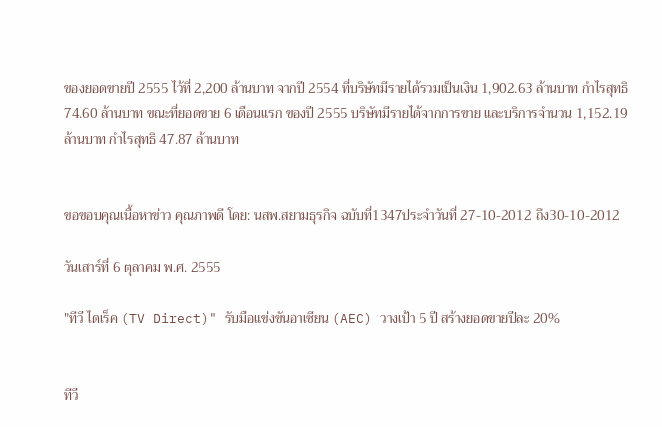ของยอดขายปี 2555 ไว้ที่ 2,200 ล้านบาท จากปี 2554 ที่บริษัทมีรายได้รวมเป็นเงิน 1,902.63 ล้านบาท กำไรสุทธิ 74.60 ล้านบาท ขณะที่ยอดขาย 6 เดือนแรก ของปี 2555 บริษัทมีรายได้จากการขาย และบริการจำนวน 1,152.19 ล้านบาท กำไรสุทธิ 47.87 ล้านบาท


ขอขอบคุณเนื้อหาข่าว คุณภาพดี โดย: นสพ.สยามธุรกิจ ฉบับที่1347ประจำวันที่ 27-10-2012 ถึง30-10-2012

วันเสาร์ที่ 6 ตุลาคม พ.ศ. 2555

"ทีวี ไดเร็ค (TV Direct)" รับมือแข่งขันอาเซียน (AEC) วางเป้า 5 ปี สร้างยอดขายปีละ 20%


ทีวี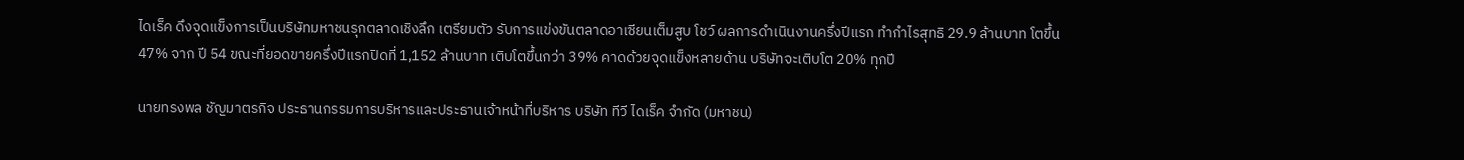ไดเร็ค ดึงจุดแข็งการเป็นบริษัทมหาชนรุกตลาดเชิงลึก เตรียมตัว รับการแข่งขันตลาดอาเซียนเต็มสูบ โชว์ ผลการดำเนินงานครึ่งปีแรก ทำกำไรสุทธิ 29.9 ล้านบาท โตขึ้น 47% จาก ปี 54 ขณะที่ยอดขายครึ่งปีแรกปิดที่ 1,152 ล้านบาท เติบโตขึ้นกว่า 39% คาดด้วยจุดแข็งหลายด้าน บริษัทจะเติบโต 20% ทุกปี

นายทรงพล ชัญมาตรกิจ ประธานกรรมการบริหารและประธานเจ้าหน้าที่บริหาร บริษัท ทีวี ไดเร็ค จำกัด (มหาชน)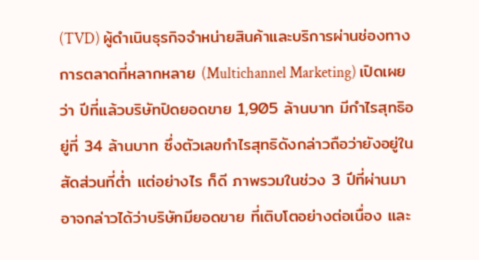(TVD) ผู้ดำเนินธุรกิจจำหน่ายสินค้าและบริการผ่านช่องทางการตลาดที่หลากหลาย (Multichannel Marketing) เปิดเผยว่า ปีที่แล้วบริษัทปิดยอดขาย 1,905 ล้านบาท มีกำไรสุทธิอยู่ที่ 34 ล้านบาท ซึ่งตัวเลขกำไรสุทธิดังกล่าวถือว่ายังอยู่ในสัดส่วนที่ต่ำ แต่อย่างไร ก็ดี ภาพรวมในช่วง 3 ปีที่ผ่านมา อาจกล่าวได้ว่าบริษัทมียอดขาย ที่เติบโตอย่างต่อเนื่อง และ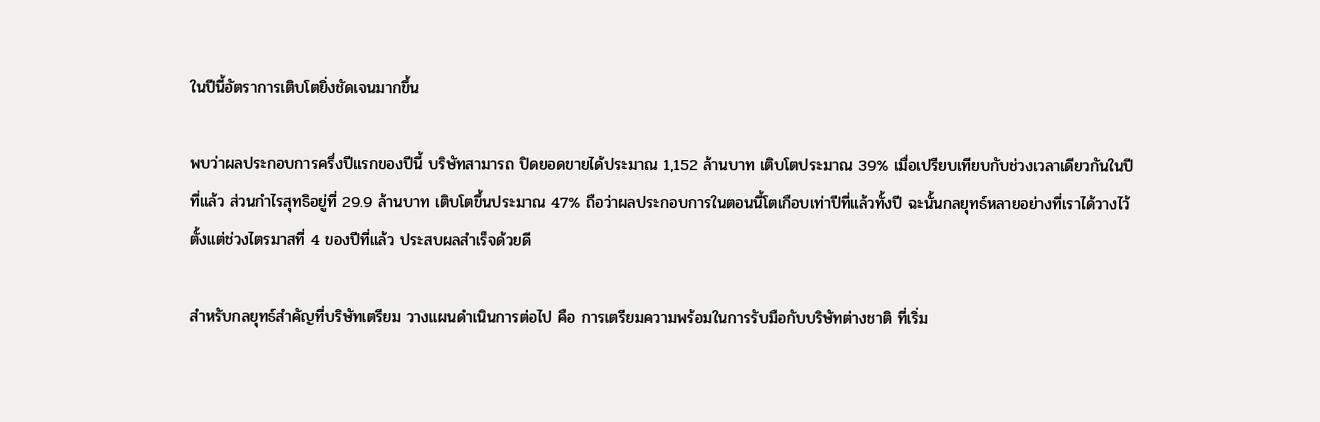ในปีนี้อัตราการเติบโตยิ่งชัดเจนมากขึ้น

พบว่าผลประกอบการครึ่งปีแรกของปีนี้ บริษัทสามารถ ปิดยอดขายได้ประมาณ 1,152 ล้านบาท เติบโตประมาณ 39% เมื่อเปรียบเทียบกับช่วงเวลาเดียวกันในปีที่แล้ว ส่วนกำไรสุทธิอยู่ที่ 29.9 ล้านบาท เติบโตขึ้นประมาณ 47% ถือว่าผลประกอบการในตอนนี้โตเกือบเท่าปีที่แล้วทั้งปี ฉะนั้นกลยุทธ์หลายอย่างที่เราได้วางไว้ตั้งแต่ช่วงไตรมาสที่ 4 ของปีที่แล้ว ประสบผลสำเร็จด้วยดี

สำหรับกลยุทธ์สำคัญที่บริษัทเตรียม วางแผนดำเนินการต่อไป คือ การเตรียมความพร้อมในการรับมือกับบริษัทต่างชาติ ที่เริ่ม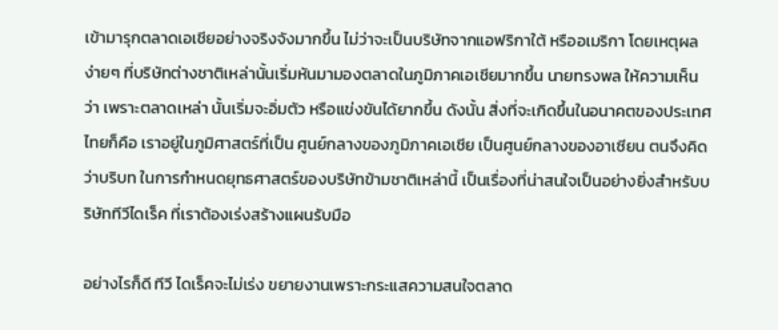เข้ามารุกตลาดเอเชียอย่างจริงจังมากขึ้น ไม่ว่าจะเป็นบริษัทจากแอฟริกาใต้ หรืออเมริกา โดยเหตุผลง่ายๆ ที่บริษัทต่างชาติเหล่านั้นเริ่มหันมามองตลาดในภูมิภาคเอเชียมากขึ้น นายทรงพล ให้ความเห็นว่า เพราะตลาดเหล่า นั้นเริ่มจะอิ่มตัว หรือแข่งขันได้ยากขึ้น ดังนั้น สิ่งที่จะเกิดขึ้นในอนาคตของประเทศไทยก็คือ เราอยู่ในภูมิศาสตร์ที่เป็น ศูนย์กลางของภูมิภาคเอเชีย เป็นศูนย์กลางของอาเซียน ตนจึงคิดว่าบริบท ในการกำหนดยุทธศาสตร์ของบริษัทข้ามชาติเหล่านี้ เป็นเรื่องที่น่าสนใจเป็นอย่างยิ่งสำหรับบริษัททีวีไดเร็ค ที่เราต้องเร่งสร้างแผนรับมือ

อย่างไรก็ดี ทีวี ไดเร็คจะไม่เร่ง ขยายงานเพราะกระแสความสนใจตลาด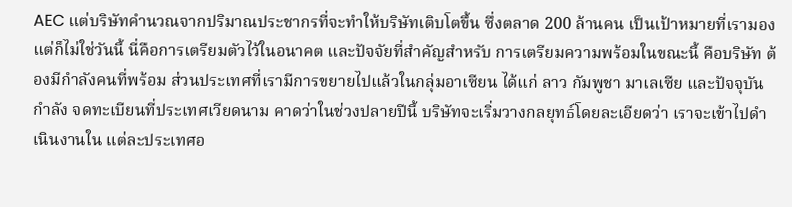AEC แต่บริษัทคำนวณจากปริมาณประชากรที่จะทำให้บริษัทเติบโตขึ้น ซึ่งตลาด 200 ล้านคน เป็นเป้าหมายที่เรามอง แต่ก็ไม่ใช่วันนี้ นี่คือการเตรียมตัวไว้ในอนาคต และปัจจัยที่สำคัญสำหรับ การเตรียมความพร้อมในขณะนี้ คือบริษัท ต้องมีกำลังคนที่พร้อม ส่วนประเทศที่เรามีการขยายไปแล้วในกลุ่มอาเซียน ได้แก่ ลาว กัมพูชา มาเลเซีย และปัจจุบันกำลัง จดทะเบียนที่ประเทศเวียดนาม คาดว่าในช่วงปลายปีนี้ บริษัทจะเริ่มวางกลยุทธ์โดยละเอียดว่า เราจะเข้าไปดำเนินงานใน แต่ละประเทศอ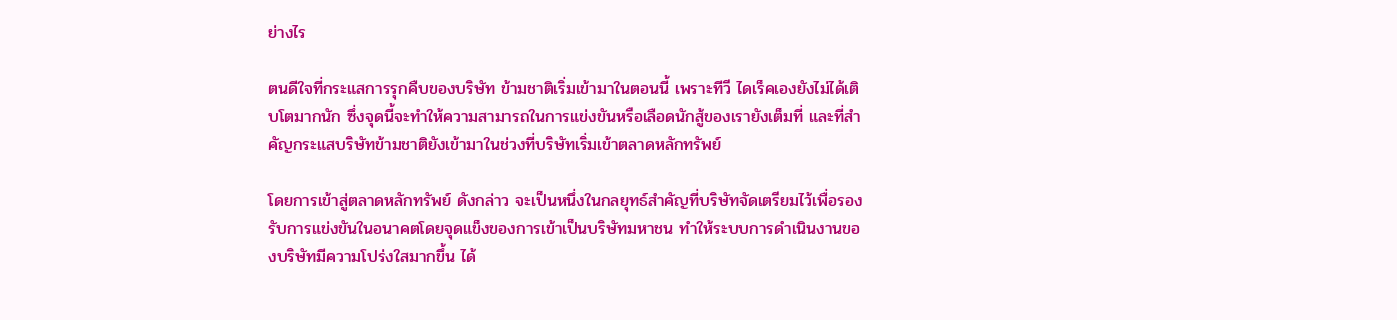ย่างไร

ตนดีใจที่กระแสการรุกคืบของบริษัท ข้ามชาติเริ่มเข้ามาในตอนนี้ เพราะทีวี ไดเร็คเองยังไม่ได้เติบโตมากนัก ซึ่งจุดนี้จะทำให้ความสามารถในการแข่งขันหรือเลือดนักสู้ของเรายังเต็มที่ และที่สำคัญกระแสบริษัทข้ามชาติยังเข้ามาในช่วงที่บริษัทเริ่มเข้าตลาดหลักทรัพย์

โดยการเข้าสู่ตลาดหลักทรัพย์ ดังกล่าว จะเป็นหนึ่งในกลยุทธ์สำคัญที่บริษัทจัดเตรียมไว้เพื่อรองรับการแข่งขันในอนาคตโดยจุดแข็งของการเข้าเป็นบริษัทมหาชน ทำให้ระบบการดำเนินงานของบริษัทมีความโปร่งใสมากขึ้น ได้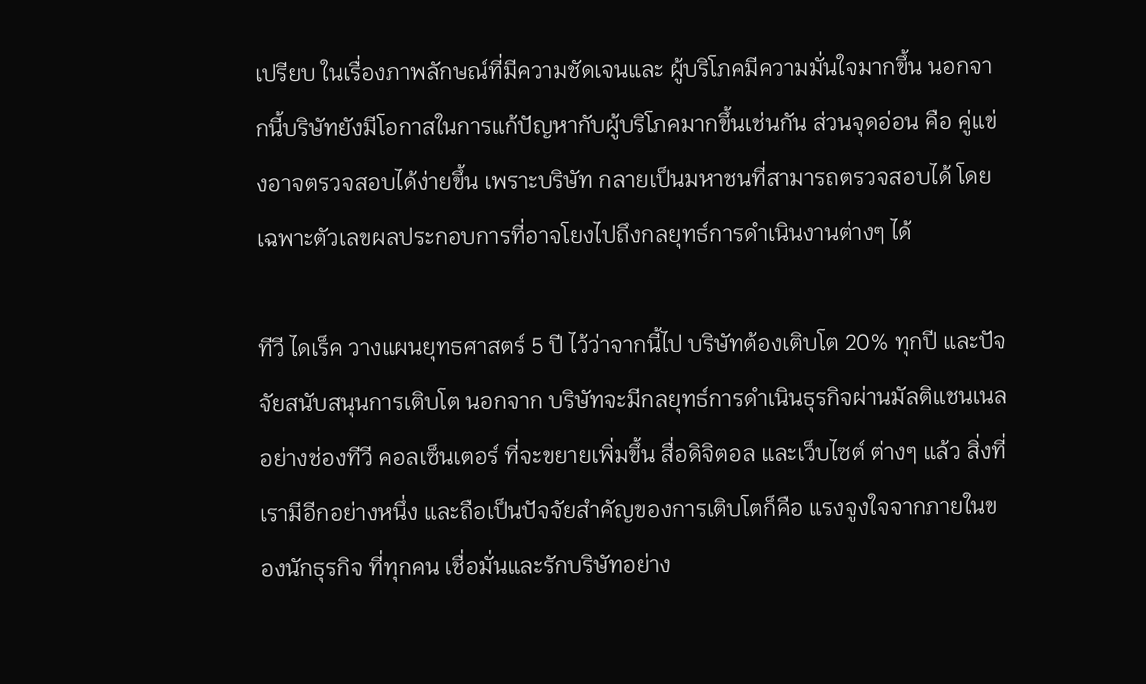เปรียบ ในเรื่องภาพลักษณ์ที่มีความชัดเจนและ ผู้บริโภคมีความมั่นใจมากขึ้น นอกจากนี้บริษัทยังมีโอกาสในการแก้ปัญหากับผู้บริโภคมากขึ้นเช่นกัน ส่วนจุดอ่อน คือ คู่แข่งอาจตรวจสอบได้ง่ายขึ้น เพราะบริษัท กลายเป็นมหาชนที่สามารถตรวจสอบได้ โดยเฉพาะตัวเลขผลประกอบการที่อาจโยงไปถึงกลยุทธ์การดำเนินงานต่างๆ ได้

ทีวี ไดเร็ค วางแผนยุทธศาสตร์ 5 ปี ไว้ว่าจากนี้ไป บริษัทต้องเติบโต 20% ทุกปี และปัจจัยสนับสนุนการเติบโต นอกจาก บริษัทจะมีกลยุทธ์การดำเนินธุรกิจผ่านมัลติแชนเนล อย่างช่องทีวี คอลเซ็นเตอร์ ที่จะขยายเพิ่มขึ้น สื่อดิจิตอล และเว็บไซต์ ต่างๆ แล้ว สิ่งที่เรามีอีกอย่างหนึ่ง และถือเป็นปัจจัยสำคัญของการเติบโตก็คือ แรงจูงใจจากภายในของนักธุรกิจ ที่ทุกคน เชื่อมั่นและรักบริษัทอย่าง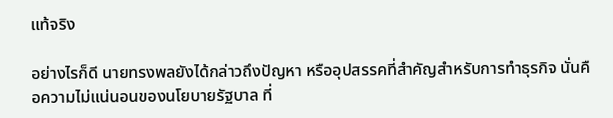แท้จริง

อย่างไรก็ดี นายทรงพลยังได้กล่าวถึงปัญหา หรืออุปสรรคที่สำคัญสำหรับการทำธุรกิจ นั่นคือความไม่แน่นอนของนโยบายรัฐบาล ที่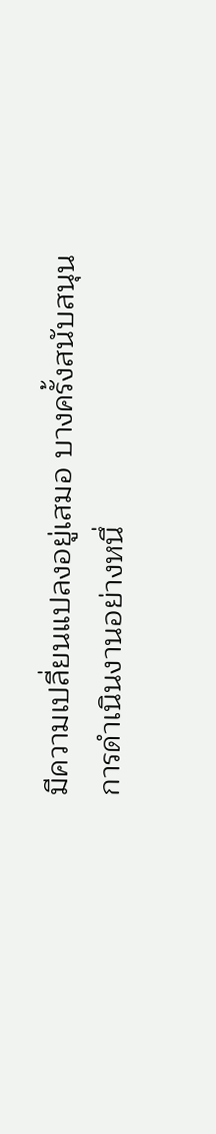มีความเปลี่ยนแปลงอยู่เสมอ บางครั้งสนับสนุนการดำเนินงานอย่างหนึ่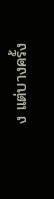ง แต่บางครั้ง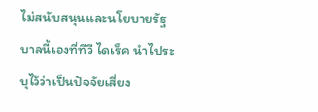ไม่สนับสนุนและนโยบายรัฐบาลนี้เองที่ทีวี ไดเร็ค นำไประบุไว้ว่าเป็นปัจจัยเสี่ยง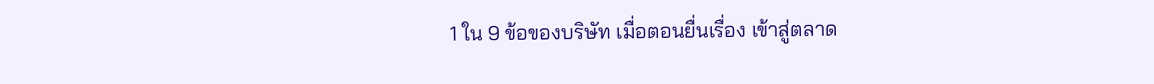1 ใน 9 ข้อของบริษัท เมื่อตอนยื่นเรื่อง เข้าสู่ตลาด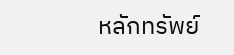หลักทรัพย์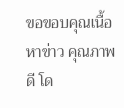ขอขอบคุณเนื้อหาข่าว คุณภาพดี โด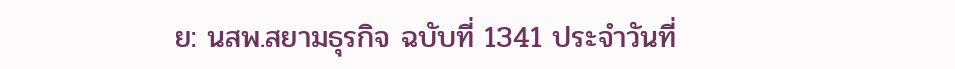ย: นสพ.สยามธุรกิจ ฉบับที่ 1341 ประจำวันที่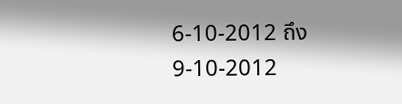6-10-2012 ถึง9-10-2012